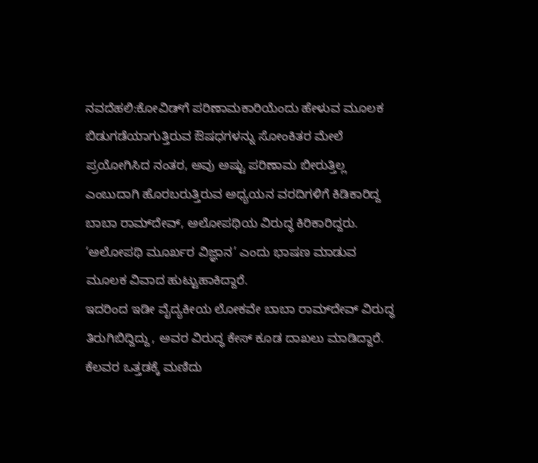ನವದೆಹಲಿ:ಕೋವಿಡ್‌ಗೆ ಪರಿಣಾಮಕಾರಿಯೆಂದು ಹೇಳುವ ಮೂಲಕ ಬಿಡುಗಡೆಯಾಗುತ್ತಿರುವ ಔಷಧಗಳನ್ನು ಸೋಂಕಿತರ ಮೇಲೆ ಪ್ರಯೋಗಿಸಿದ ನಂತರ, ಅವು ಅಷ್ಟು ಪರಿಣಾಮ ಬೀರುತ್ತಿಲ್ಲ ಎಂಬುದಾಗಿ ಹೊರಬರುತ್ತಿರುವ ಅಧ್ಯಯನ ವರದಿಗಳಿಗೆ ಕಿಡಿಕಾರಿದ್ದ ಬಾಬಾ ರಾಮ್‌ದೇವ್‌, ಅಲೋಪಥಿಯ ವಿರುದ್ಧ ಕಿರಿಕಾರಿದ್ದರು. ‘ಅಲೋಪಥಿ ಮೂರ್ಖರ ವಿಜ್ಞಾನ’ ಎಂದು ಭಾಷಣ ಮಾಡುವ ಮೂಲಕ ವಿವಾದ ಹುಟ್ಟುಹಾಕಿದ್ದಾರೆ.
ಇದರಿಂದ ಇಡೀ ವೈದ್ಯಕೀಯ ಲೋಕವೇ ಬಾಬಾ ರಾಮ್‌ದೇವ್‌ ವಿರುದ್ಧ ತಿರುಗಿಬಿದ್ದಿದ್ದು, ಅವರ ವಿರುದ್ಧ ಕೇಸ್‌ ಕೂಡ ದಾಖಲು ಮಾಡಿದ್ದಾರೆ. ಕೆಲವರ ಒತ್ತಡಕ್ಕೆ ಮಣಿದು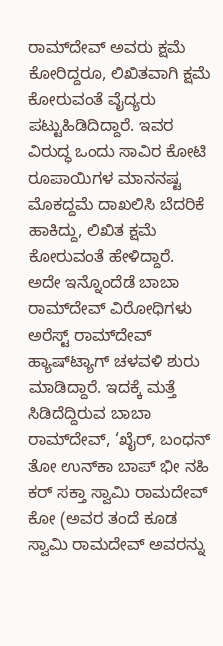ರಾಮ್‌ದೇವ್‌ ಅವರು ಕ್ಷಮೆ ಕೋರಿದ್ದರೂ, ಲಿಖಿತವಾಗಿ ಕ್ಷಮೆ ಕೋರುವಂತೆ ವೈದ್ಯರು ಪಟ್ಟುಹಿಡಿದಿದ್ದಾರೆ. ಇವರ ವಿರುದ್ಧ ಒಂದು ಸಾವಿರ ಕೋಟಿ ರೂಪಾಯಿಗಳ ಮಾನನಷ್ಟ ಮೊಕದ್ದಮೆ ದಾಖಲಿಸಿ ಬೆದರಿಕೆ ಹಾಕಿದ್ದು, ಲಿಖಿತ ಕ್ಷಮೆ ಕೋರುವಂತೆ ಹೇಳಿದ್ದಾರೆ.
ಅದೇ ಇನ್ನೊಂದೆಡೆ ಬಾಬಾ ರಾಮ್‌ದೇವ್‌ ವಿರೋಧಿಗಳು ಅರೆಸ್ಟ್‌ ರಾಮ್‌ದೇವ್‌ ಹ್ಯಾಷ್‌ಟ್ಯಾಗ್‌ ಚಳವಳಿ ಶುರು ಮಾಡಿದ್ದಾರೆ. ಇದಕ್ಕೆ ಮತ್ತೆ ಸಿಡಿದೆದ್ದಿರುವ ಬಾಬಾ ರಾಮ್‌ದೇವ್‌, ‘ಖೈರ್, ಬಂಧನ್ ತೋ ಉನ್‌ಕಾ ಬಾಪ್ ಭೀ ನಹಿ ಕರ್ ಸಕ್ತಾ ಸ್ವಾಮಿ ರಾಮದೇವ್ ಕೋ (ಅವರ ತಂದೆ ಕೂಡ ಸ್ವಾಮಿ ರಾಮದೇವ್ ಅವರನ್ನು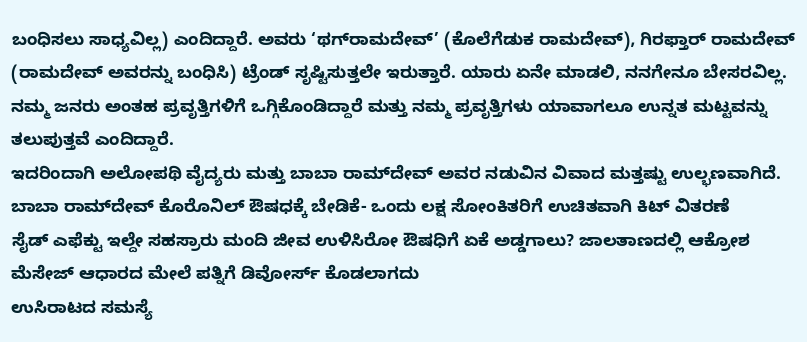ಬಂಧಿಸಲು ಸಾಧ್ಯವಿಲ್ಲ) ಎಂದಿದ್ದಾರೆ. ಅವರು ‘ಥಗ್‌ರಾಮದೇವ್‌’ (ಕೊಲೆಗೆಡುಕ ರಾಮದೇವ್‌), ಗಿರಫ್ತಾರ್ ರಾಮದೇವ್ (ರಾಮದೇವ್‌ ಅವರನ್ನು ಬಂಧಿಸಿ) ಟ್ರೆಂಡ್ ಸೃಷ್ಟಿಸುತ್ತಲೇ ಇರುತ್ತಾರೆ. ಯಾರು ಏನೇ ಮಾಡಲಿ, ನನಗೇನೂ ಬೇಸರವಿಲ್ಲ. ನಮ್ಮ ಜನರು ಅಂತಹ ಪ್ರವೃತ್ತಿಗಳಿಗೆ ಒಗ್ಗಿಕೊಂಡಿದ್ದಾರೆ ಮತ್ತು ನಮ್ಮ ಪ್ರವೃತ್ತಿಗಳು ಯಾವಾಗಲೂ ಉನ್ನತ ಮಟ್ಟವನ್ನು ತಲುಪುತ್ತವೆ ಎಂದಿದ್ದಾರೆ.
ಇದರಿಂದಾಗಿ ಅಲೋಪಥಿ ವೈದ್ಯರು ಮತ್ತು ಬಾಬಾ ರಾಮ್‌ದೇವ್‌ ಅವರ ನಡುವಿನ ವಿವಾದ ಮತ್ತಷ್ಟು ಉಲ್ಭಣವಾಗಿದೆ.
ಬಾಬಾ ರಾಮ್‌ದೇವ್‌ ಕೊರೊನಿಲ್‌ ಔಷಧಕ್ಕೆ ಬೇಡಿಕೆ- ಒಂದು ಲಕ್ಷ ಸೋಂಕಿತರಿಗೆ ಉಚಿತವಾಗಿ ಕಿಟ್ ವಿತರಣೆ
ಸೈಡ್‌ ಎಫೆಕ್ಟು ಇಲ್ದೇ ಸಹಸ್ರಾರು ಮಂದಿ ಜೀವ ಉಳಿಸಿರೋ ಔಷಧಿಗೆ ಏಕೆ ಅಡ್ಡಗಾಲು? ಜಾಲತಾಣದಲ್ಲಿ ಆಕ್ರೋಶ
ಮೆಸೇಜ್‌ ಆಧಾರದ ಮೇಲೆ ಪತ್ನಿಗೆ ಡಿವೋರ್ಸ್‌ ಕೊಡಲಾಗದು
ಉಸಿರಾಟದ ಸಮಸ್ಯೆ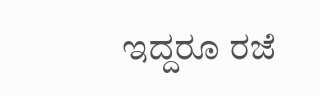ಇದ್ದರೂ ರಜೆ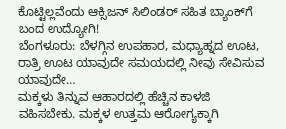ಕೊಟ್ಟಿಲ್ಲವೆಂದು ಆಕ್ಸಿಜನ್‌ ಸಿಲಿಂಡರ್‌ ಸಹಿತ ಬ್ಯಾಂಕ್‌ಗೆ ಬಂದ ಉದ್ಯೋಗಿ!
ಬೆಂಗಳೂರು: ಬೆಳಗ್ಗಿನ ಉಪಹಾರ, ಮಧ್ಯಾಹ್ನದ ಊಟ, ರಾತ್ರಿ ಊಟ ಯಾವುದೇ ಸಮಯದಲ್ಲಿ ನೀವು ಸೇವಿಸುವ ಯಾವುದೇ…
ಮಕ್ಕಳು ತಿನ್ನುವ ಆಹಾರದಲ್ಲಿ ಹೆಚ್ಚಿನ ಕಾಳಜಿ ವಹಿಸಬೇಕು. ಮಕ್ಕಳ ಉತ್ತಮ ಆರೋಗ್ಯಕ್ಕಾಗಿ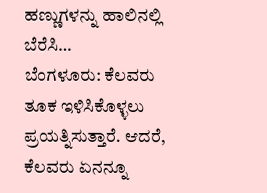ಹಣ್ಣುಗಳನ್ನು ಹಾಲಿನಲ್ಲಿ ಬೆರೆಸಿ…
ಬೆಂಗಳೂರು: ಕೆಲವರು ತೂಕ ಇಳಿಸಿಕೊಳ್ಳಲು ಪ್ರಯತ್ನಿಸುತ್ತಾರೆ. ಆದರೆ, ಕೆಲವರು ಏನನ್ನೂ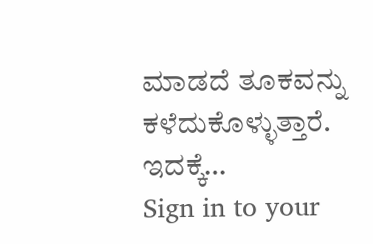ಮಾಡದೆ ತೂಕವನ್ನು ಕಳೆದುಕೊಳ್ಳುತ್ತಾರೆ. ಇದಕ್ಕೆ…
Sign in to your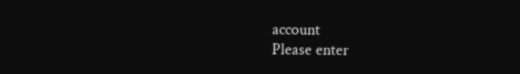account
Please enter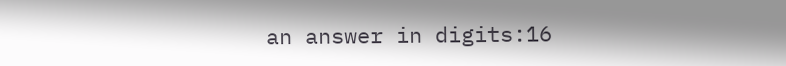an answer in digits:16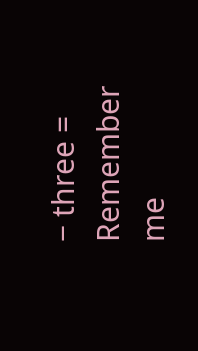− three =
Remember me